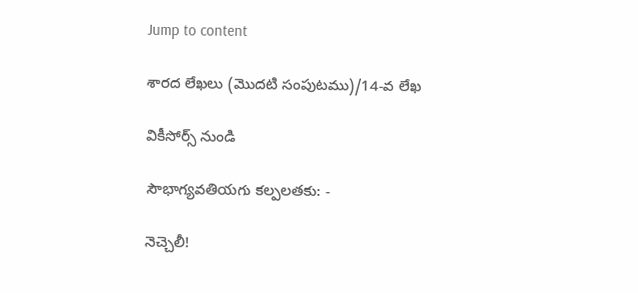Jump to content

శారద లేఖలు (మొదటి సంపుటము)/14-వ లేఖ

వికీసోర్స్ నుండి

సౌభాగ్యవతియగు కల్పలతకు: -

నెచ్చెలీ!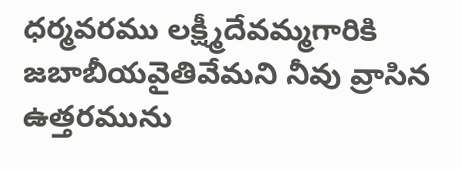ధర్మవరము లక్ష్మీదేవమ్మగారికి జబాబీయవైతివేమని నీవు వ్రాసిన ఉత్తరమును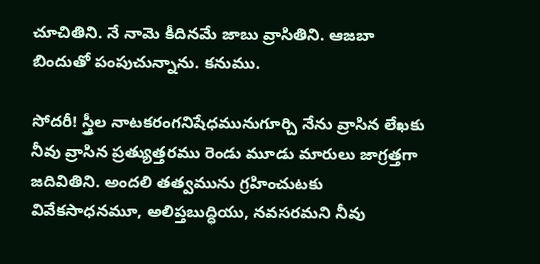చూచితిని. నే నామె కీదినమే జాబు వ్రాసితిని. ఆజబా బిందుతో పంపుచున్నాను. కనుము.

సోదరీ! స్త్రీల నాటకరంగనిషేధమునుగూర్చి నేను వ్రాసిన లేఖకు నీవు వ్రాసిన ప్రత్యుత్తరము రెండు మూడు మారులు జాగ్రత్తగా జదివితిని. అందలి తత్వమును గ్రహించుటకు వివేకసాధనమూ, అలిప్తబుద్ధియు, నవసరమని నీవు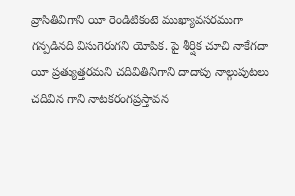వ్రాసితివిగాని యీ రెండిటికంటె ముఖ్యావసరముగా గన్పడినది విసుగెరుగని యోపిక. పై శీర్షిక చూచి నాకేగదా యీ ప్రత్యుత్తరమని చదివితినిగాని దాదాపు నాల్గుపుటలు చదివిన గాని నాటకరంగప్రస్తావన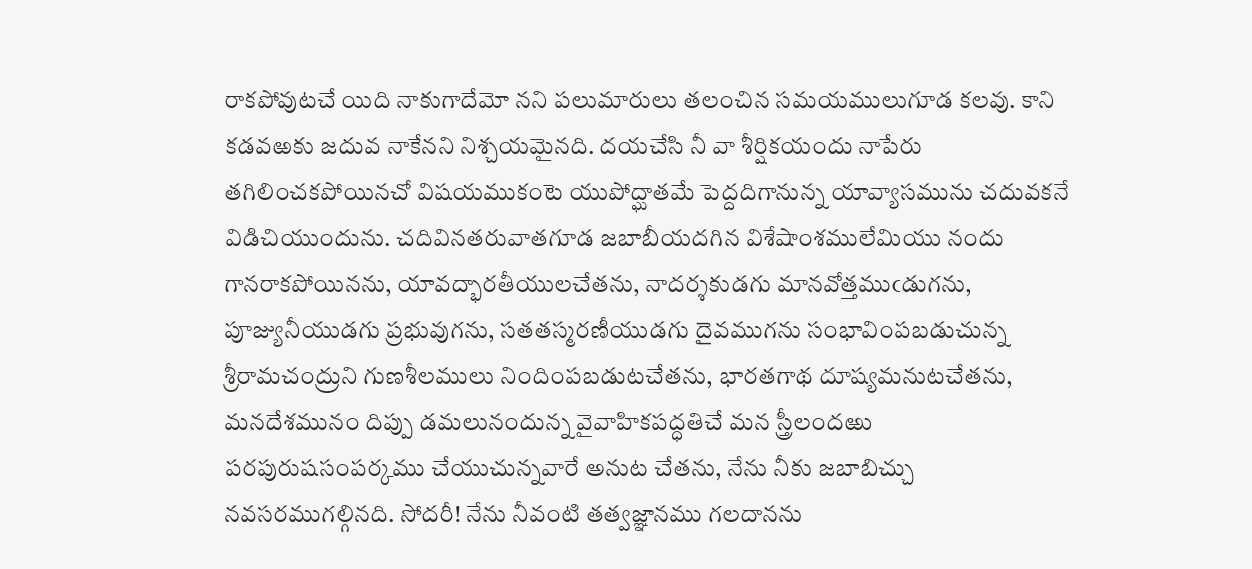రాకపోవుటచే యిది నాకుగాదేమో నని పలుమారులు తలంచిన సమయములుగూడ కలవు. కాని కడవఱకు జదువ నాకేనని నిశ్చయమైనది. దయచేసి నీ వా శీర్షికయందు నాపేరు తగిలించకపోయినచో విషయముకంటె యుపోద్ఘాతమే పెద్దదిగానున్న యావ్యాసమును చదువకనే విడిచియుందును. చదివినతరువాతగూడ జబాబీయదగిన విశేషాంశములేమియు నందు గానరాకపోయినను, యావద్భారతీయులచేతను, నాదర్శకుడగు మానవోత్తముఁడుగను, పూజ్యునీయుడగు ప్రభువుగను, సతతస్మరణీయుడగు దైవముగను సంభావింపబడుచున్న శ్రీరామచంద్రుని గుణశీలములు నిందింపబడుటచేతను, భారతగాథ దూష్యమనుటచేతను, మనదేశమునం దిప్పు డమలునందున్న వైవాహికపద్ధతిచే మన స్త్రీలందఱు పరపురుషసంపర్కము చేయుచున్నవారే అనుట చేతను, నేను నీకు జబాబిచ్చు నవసరముగల్గినది. సోదరీ! నేను నీవంటి తత్వజ్ఞానము గలదానను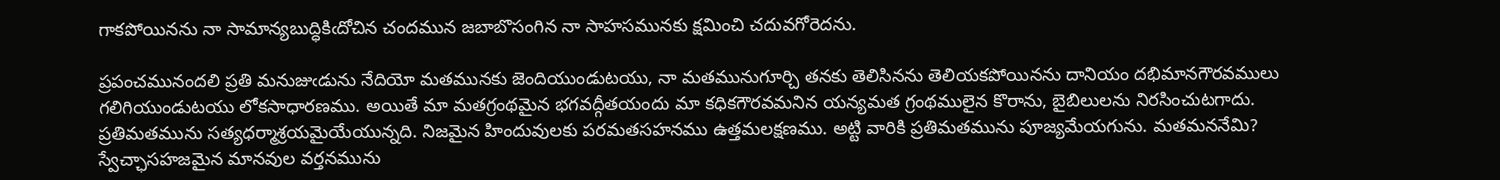గాకపోయినను నా సామాన్యబుద్ధికిఁదోచిన చందమున జబాబొసంగిన నా సాహసమునకు క్షమించి చదువగోరెదను.

ప్రపంచమునందలి ప్రతి మనుజుఁడును నేదియో మతమునకు జెందియుండుటయు, నా మతమునుగూర్చి తనకు తెలిసినను తెలియకపోయినను దానియం దభిమానగౌరవములు గలిగియుండుటయు లోకసాధారణము. అయితే మా మతగ్రంథమైన భగవద్గీతయందు మా కధికగౌరవమనిన యన్యమత గ్రంథములైన కొరాను, బైబిలులను నిరసించుటగాదు. ప్రతిమతమును సత్యధర్మాశ్రయమైయేయున్నది. నిజమైన హిందువులకు పరమతసహనము ఉత్తమలక్షణము. అట్టి వారికి ప్రతిమతమును పూజ్యమేయగును. మతమననేమి? స్వేచ్ఛాసహజమైన మానవుల వర్తనమును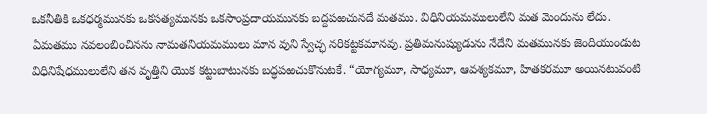ఒకనీతికి ఒకధర్మమునకు ఒకసత్యమునకు ఒకసాంప్రదాయమునకు బద్దపఱచునదే మతము. విధినియమములులేని మత మెందును లేదు. ఏమతము నవలంబించినను నామతనియమములు మాన వుని స్వేచ్ఛ నరికట్టకమానవు. ప్రతిమనుష్యుడును నేదేని మతమునకు జెందియుండుట విధినిషేధములులేని తన వృత్తిని యొక కట్టుబాటునకు బద్ధపఱచుకొనుటకే. “యోగ్యమూ, సాధ్యమూ, ఆవశ్యకమూ, హితకరమూ అయినటువంటి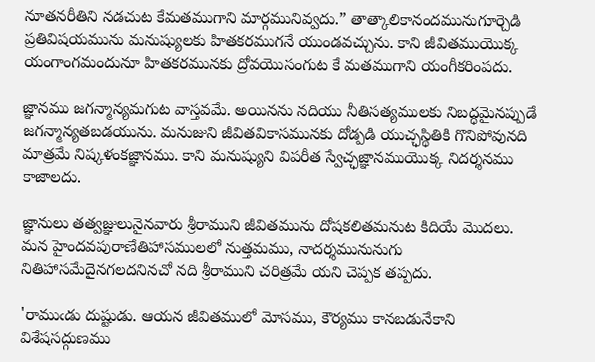నూతనరీతిని నడచుట కేమతముగాని మార్గమునివ్వదు.” తాత్కాలికానందమునుగూర్చెడి ప్రతివిషయమును మనుష్యులకు హితకరముగనే యుండవచ్చును. కాని జీవితముయొక్క యంగాంగమందునూ హితకరమునకు ద్రోవయొసంగుట కే మతముగాని యంగీకరింపదు.

జ్ఞానము జగన్మాన్యమగుట వాస్తవమే. అయినను నదియు నీతిసత్యములకు నిబద్ధమైనప్పుడే జగన్మాన్యతబడయును. మనుజుని జీవితవికాసమునకు దోడ్పడి యుచ్ఛస్థితికి గొనిపోవునది మాత్రమే నిష్కళంకజ్ఞానము. కాని మనుష్యుని విపరీత స్వేచ్ఛజ్ఞానముయొక్క నిదర్శనము కాజాలదు.

జ్ఞానులు తత్వజ్ఞులునైనవారు శ్రీరాముని జీవితమును దోషకలితమనుట కిదియే మొదలు. మన హైందవపురాణేతిహాసములలో నుత్తమము, నాదర్శమునునుగు నితిహాసమేదైనగలదనినచో నది శ్రీరాముని చరిత్రమే యని చెప్పక తప్పదు.

'రాముఁడు దుష్టుడు. ఆయన జీవితములో మోసము, కౌర్యము కానబడునేకాని విశేషసద్గుణము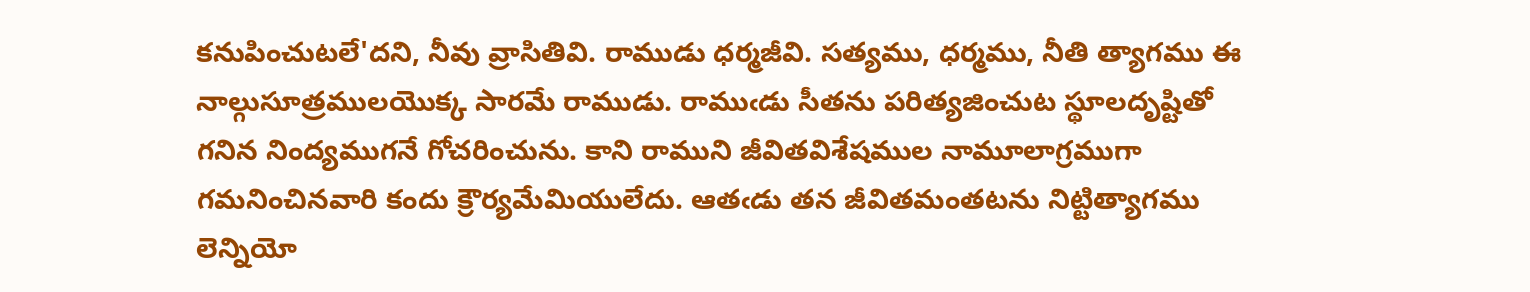కనుపించుటలే'దని, నీవు వ్రాసితివి. రాముడు ధర్మజీవి. సత్యము, ధర్మము, నీతి త్యాగము ఈ నాల్గుసూత్రములయొక్క సారమే రాముడు. రాముఁడు సీతను పరిత్యజించుట స్థూలదృష్టితో గనిన నింద్యముగనే గోచరించును. కాని రాముని జీవితవిశేషముల నామూలాగ్రముగా గమనించినవారి కందు క్రౌర్యమేమియులేదు. ఆతఁడు తన జీవితమంతటను నిట్టిత్యాగము లెన్నియో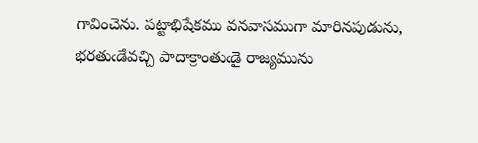గావించెను. పట్టాభిషేకము వనవాసముగా మారినపుడును, భరతుఁడేవచ్చి పాదాక్రాంతుఁడై రాజ్యమును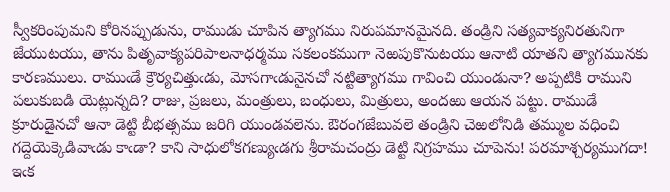స్వీకరింపుమని కోరినప్పుడును, రాముడు చూపిన త్యాగము నిరుపమానమైనది. తండ్రిని సత్యవాక్యనిరతునిగా జేయుటయు, తాను పితృవాక్యపరిపాలనాధర్మము సకలంకముగా నెఱపుకొనుటయు ఆనాటి యాతని త్యాగమునకు కారణములు. రాముఁడే క్రౌర్యచిత్తుఁడు, మోసగాఁడునైనచో నట్టిత్యాగము గావించి యుండునా? అప్పటికి రాముని పలుకుబడి యెట్లున్నది? రాజు, ప్రజలు, మంత్రులు, బంధులు, మిత్రులు, అందఱు ఆయన పట్టు. రాముడే క్రూరుడైనచో ఆనా డెట్టి బీభత్సము జరిగి యుండవలెను. ఔరంగజేబువలె తండ్రిని చెఱలోనిడి తమ్ముల వధించి గద్దెయెక్కెడివాఁడు కాఁడా? కాని సాధులోకగణ్యుఁడగు శ్రీరామచంద్రు డెట్టి నిగ్రహము చూపెను! పరమాశ్చర్యముగదా! ఇఁక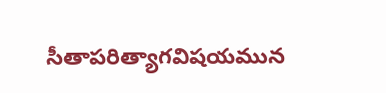సీతాపరిత్యాగవిషయమున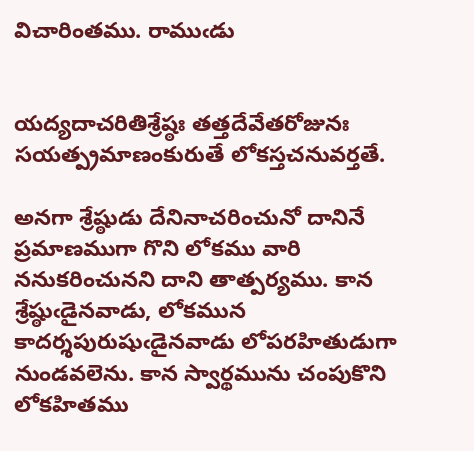విచారింతము. రాముఁడు


యద్యదాచరితిశ్రేష్ఠః తత్తదేవేతరోజునః
సయత్ప్రమాణంకురుతే లోకస్తచనువర్తతే.

అనగా శ్రేష్ఠుడు దేనినాచరించునో దానినే ప్రమాణముగా గొని లోకము వారి ననుకరించునని దాని తాత్పర్యము. కాన శ్రేష్ఠుఁడైనవాడు, లోకమున కాదర్శపురుషుఁడైనవాడు లోపరహితుడుగా నుండవలెను. కాన స్వార్థమును చంపుకొని లోకహితము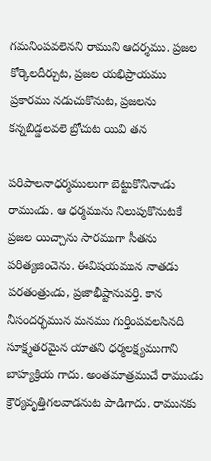గమనింపవలెనని రాముని ఆదర్శము. ప్రజల కోర్కెలదీర్చుట, ప్రజల యభిప్రాయము ప్రకారము నడుచుకొనుట, ప్రజలను కన్నబిడ్డలవలె బ్రోచుట యివి తన

పరిపాలనాధర్మములుగా బెట్టుకొనినాఁడు రాముఁడు. ఆ ధర్మమును నిలుపుకొనుటకే ప్రజల యిచ్చాను సారముగా సీతను పరిత్యజించెను. ఈవిషయమున నాతడు పరతంత్రుఁడు, ప్రజాభీష్టానువర్తి. కాన నీసందర్భమున మనము గుర్తింపవలసినది సూక్ష్మతరమైన యాతని ధర్మలక్ష్యముగాని బాహ్యక్రియ గాదు. అంతమాత్రముచే రాముఁడు క్రౌర్యవృత్తిగలవాడనుట పాడిగాదు. రామునకు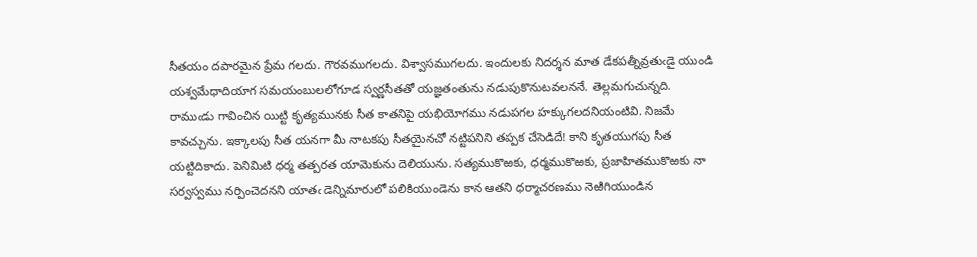సీతయం దపారమైన ప్రేమ గలదు. గౌరవముగలదు. విశ్వాసముగలదు. ఇందులకు నిదర్శన మాత డేకపత్నీవ్రతుఁడై యుండి యశ్వమేధాదియాగ సమయంబులలోగూడ స్వర్ణసీతతో యజ్ఞతంతును నడుపుకొనుటవలననే. తెల్లమగుచున్నది. రాముఁడు గావించిన యిట్టి కృత్యమునకు సీత కాతనిపై యభియోగము నడుపగల హక్కుగలదనియంటివి. నిజమే కావచ్చును. ఇక్కాలపు సీత యనగా మీ నాటకపు సీతయైనచో నట్టిపనిని తప్పక చేసెడిదే! కాని కృతయుగపు సీత యట్టిదికాదు. పెనిమిటి ధర్మ తత్పరత యామెకును దెలియును. సత్యముకొఱకు, ధర్మముకొఱకు, ప్రజాహితముకొఱకు నా సర్వస్వము నర్పించెదనని యాతఁ డెన్నిమారులో పలికియుండెను కాన ఆతని ధర్మాచరణము నెఱిగియుండిన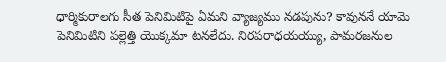ధార్మికురాలగు సీత పెనిమిటిపై ఏమని వ్యాజ్యము నడపును? కావుననే యామె పెనిమిటిని పల్లెత్తి యొక్కమా టనలేదు. నిరపరాధయయ్యు, పామరజనుల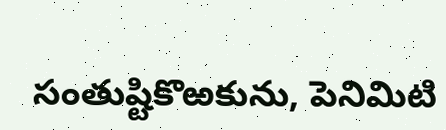సంతుష్టికొఱకును, పెనిమిటి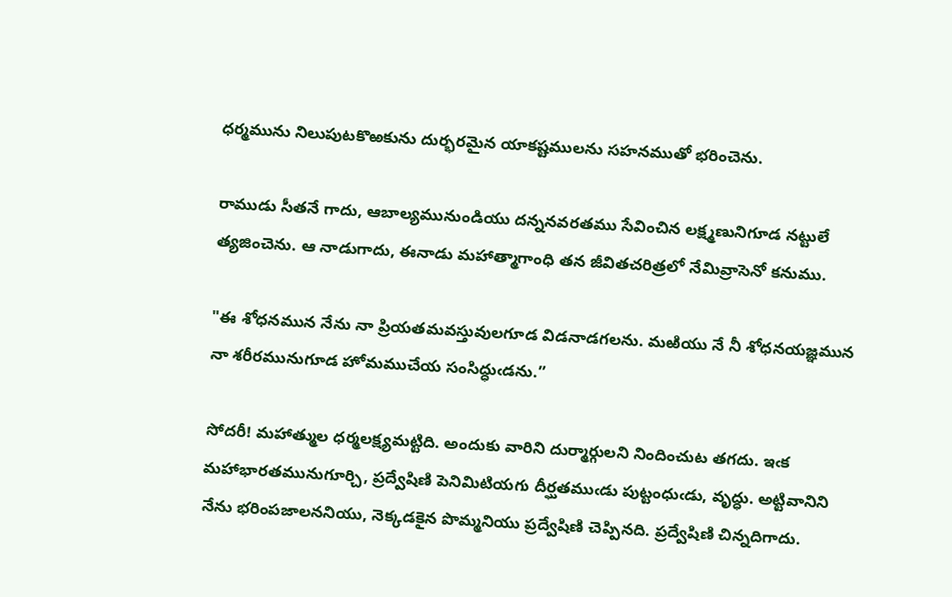ధర్మమును నిలుపుటకొఱకును దుర్భరమైన యాకష్టములను సహనముతో భరించెను.

రాముడు సీతనే గాదు, ఆబాల్యమునుండియు దన్ననవరతము సేవించిన లక్ష్మణునిగూడ నట్టులే త్యజించెను. ఆ నాడుగాదు, ఈనాడు మహాత్మాగాంధి తన జీవితచరిత్రలో నేమివ్రాసెనో కనుము.

"ఈ శోధనమున నేను నా ప్రియతమవస్తువులగూడ విడనాడగలను. మఱియు నే నీ శోధనయజ్ఞమున నా శరీరమునుగూడ హోమముచేయ సంసిద్ధుఁడను.”

సోదరీ! మహాత్ముల ధర్మలక్ష్యమట్టిది. అందుకు వారిని దుర్మార్గులని నిందించుట తగదు. ఇఁక మహాభారతమునుగూర్చి, ప్రద్వేషిణి పెనిమిటియగు దీర్ఘతముఁడు పుట్టంధుఁడు, వృద్ధు. అట్టివానిని నేను భరింపజాలననియు, నెక్కడకైన పొమ్మనియు ప్రద్వేషిణి చెప్పినది. ప్రద్వేషిణి చిన్నదిగాదు.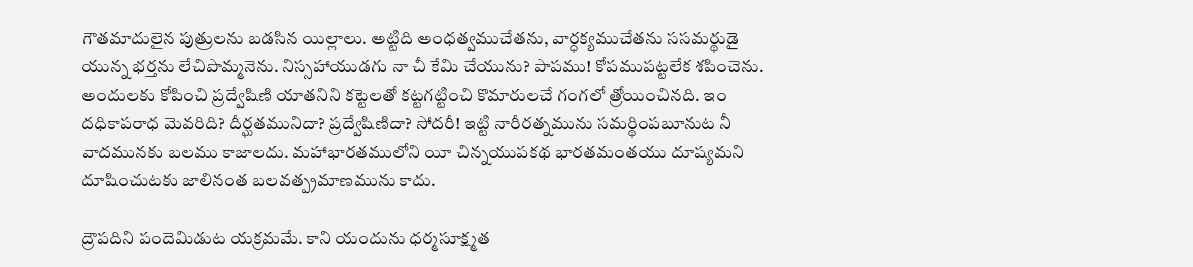గౌతమాదులైన పుత్రులను బడసిన యిల్లాలు. అట్టిది అంధత్వముచేతను, వార్ధక్యముచేతను ససమర్థుడై యున్న భర్తను లేచిపొమ్మనెను. నిస్సహాయుడగు నా చీ కేమి చేయును? పాపము! కోపముపట్టలేక శపించెను. అందులకు కోపించి ప్రద్వేషిణి యాతనిని కట్టెలతో కట్టగట్టించి కొమారులచే గంగలో త్రోయించినది. ఇం దధికాపరాధ మెవరిది? దీర్ఘతమునిదా? ప్రద్వేషిణిదా? సోదరీ! ఇట్టి నారీరత్నమును సమర్థింపబూనుట నీ వాదమునకు బలము కాజాలదు. మహాభారతములోని యీ చిన్నయుపకథ భారతమంతయు దూష్యమని దూషించుటకు జాలినంత బలవత్ప్రమాణమును కాదు.

ద్రౌపదిని పందెమిడుట యక్రమమే. కాని యందును ధర్మసూక్ష్మత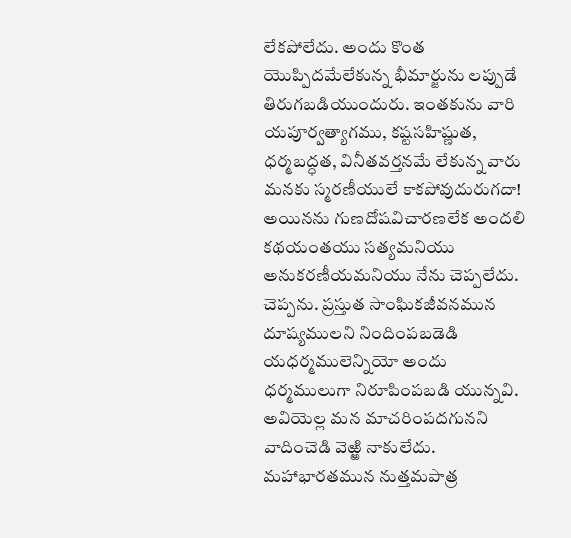లేకపోలేదు. అందు కొంత యొప్పిదమేలేకున్న భీమార్జును లప్పుడే తిరుగబడియుందురు. ఇంతకును వారి యపూర్వత్యాగము, కష్టసహిష్ణుత, ధర్మబద్ధత, వినీతవర్తనమే లేకున్న వారు మనకు స్మరణీయులే కాకపోవుదురుగదా! అయినను గుణదోషవిచారణలేక అందలి కథయంతయు సత్యమనియు అనుకరణీయమనియు నేను చెప్పలేదు. చెప్పను. ప్రస్తుత సాంఘికజీవనమున దూష్యములని నిందింపబడెడి యధర్మములెన్నియో అందు ధర్మములుగా నిరూపింపబడి యున్నవి. అవియెల్ల మన మాచరింపదగునని వాదించెడి వెఱ్ఱి నాకులేదు. మహాభారతమున నుత్తమపాత్ర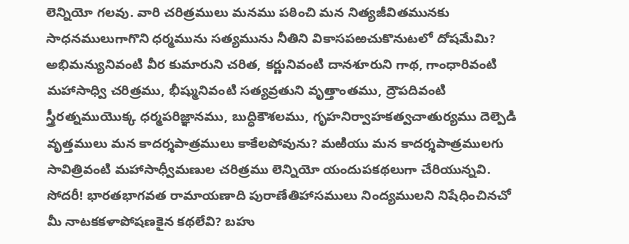లెన్నియో గలవు. వారి చరిత్రములు మనము పఠించి మన నిత్యజీవితమునకు సాధనములుగాగొని ధర్మమును సత్యమును నీతిని వికాసపఱచుకొనుటలో దోషమేమి? అభిమన్యునివంటి వీర కుమారుని చరిత, కర్ణునివంటి దానశూరుని గాథ, గాంధారివంటి మహాసాధ్వి చరిత్రము, భీష్మునివంటి సత్యవ్రతుని వృత్తాంతము, ద్రౌపదివంటి స్త్రీరత్నముయొక్క ధర్మపరిజ్ఞానము, బుద్ధికౌశలము, గృహనిర్వాహకత్వచాతుర్యము దెల్పెడి వృత్తములు మన కాదర్శపాత్రములు కాకేలపోవును? మఱియు మన కాదర్శపాత్రములగు సావిత్రివంటి మహాసాధ్వీమణుల చరిత్రము లెన్నియో యందుపకథలుగా చేరియున్నవి. సోదరీ! భారతభాగవత రామాయణాది పురాణేతిహాసములు నింద్యములని నిషేధించినచో మీ నాటకకళాపోషణకైన కథలేవి? బహు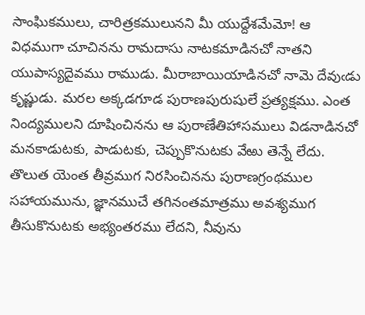సాంఘికములు, చారిత్రకములునని మీ యుద్దేశమేమో! ఆ విధముగా చూచినను రామదాసు నాటకమాడినచో నాతని యుపాస్యదైవము రాముడు. మీరాబాయియాడినచో నామె దేవుఁడు కృష్ణుడు. మరల అక్కడగూడ పురాణపురుషులే ప్రత్యక్షము. ఎంత నింద్యములని దూషించినను ఆ పురాణేతిహాసములు విడనాడినచో మనకాడుటకు, పాడుటకు, చెప్పుకొనుటకు వేఱు తెన్నే లేదు. తొలుత యెంత తీవ్రముగ నిరసించినను పురాణగ్రంథముల సహాయమును, జ్ఞానముచే తగినంతమాత్రము అవశ్యముగ తీసుకొనుటకు అభ్యంతరము లేదని, నీవును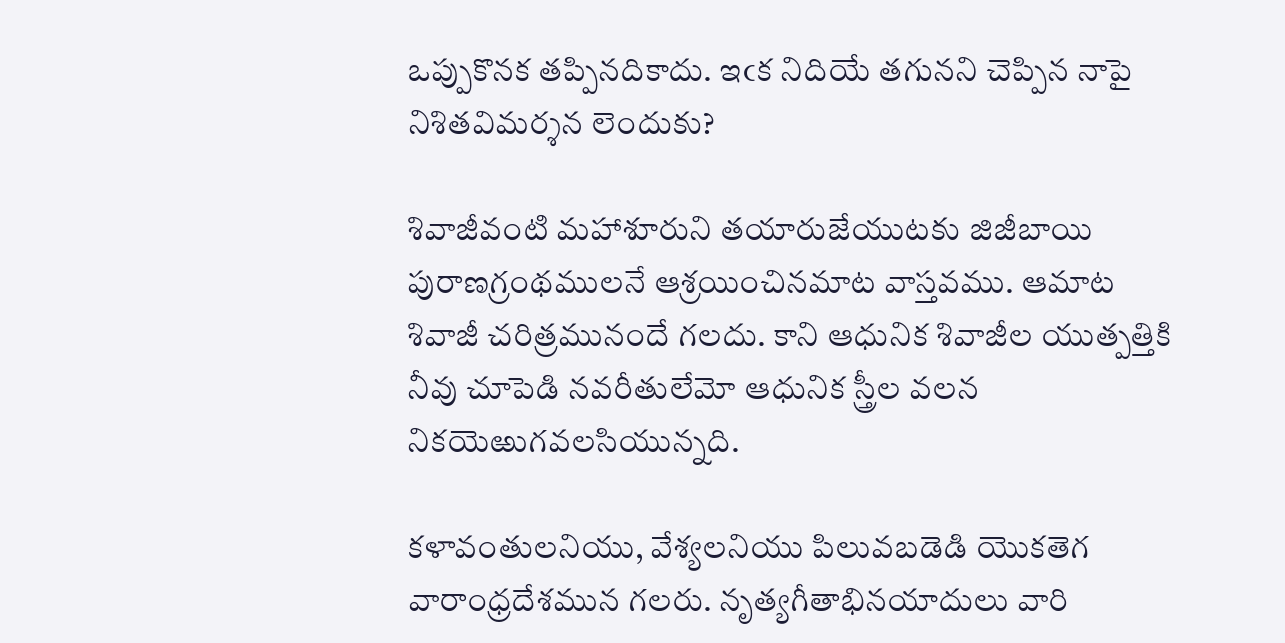ఒప్పుకొనక తప్పినదికాదు. ఇఁక నిదియే తగునని చెప్పిన నాపై నిశితవిమర్శన లెందుకు?

శివాజీవంటి మహాశూరుని తయారుజేయుటకు జిజీబాయి పురాణగ్రంథములనే ఆశ్రయించినమాట వాస్తవము. ఆమాట శివాజీ చరిత్రమునందే గలదు. కాని ఆధునిక శివాజీల యుత్పత్తికి నీవు చూపెడి నవరీతులేమో ఆధునిక స్త్రీల వలన నికయెఱుగవలసియున్నది.

కళావంతులనియు, వేశ్యలనియు పిలువబడెడి యొకతెగ వారాంధ్రదేశమున గలరు. నృత్యగీతాభినయాదులు వారి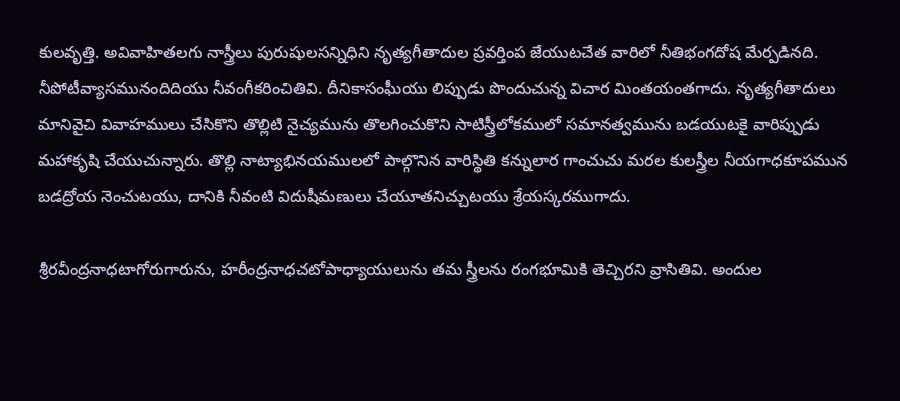కులవృత్తి. అవివాహితలగు నాస్త్రీలు పురుషులసన్నిధిని నృత్యగీతాదుల ప్రవర్తింప జేయుటచేత వారిలో నీతిభంగదోష మేర్పడినది. నీపోటీవ్యాసమునందిదియు నీవంగీకరించితివి. దీనికాసంఘీయు లిప్పుడు పొందుచున్న విచార మింతయంతగాదు. నృత్యగీతాదులు మానివైచి వివాహములు చేసికొని తొల్లిటి నైచ్యమును తొలగించుకొని సాటిస్త్రీలోకములో సమానత్వమును బడయుటకై వారిప్పుడు మహాకృషి చేయుచున్నారు. తొల్లి నాట్యాభినయములలో పాల్గొనిన వారిస్థితి కన్నులార గాంచుచు మరల కులస్త్రీల నీయగాధకూపమున బడద్రోయ నెంచుటయు, దానికి నీవంటి విదుషీమణులు చేయూతనిచ్చుటయు శ్రేయస్కరముగాదు.

శ్రీరవీంద్రనాధటాగోరుగారును, హరీంద్రనాధచటోపాధ్యాయులును తమ స్త్రీలను రంగభూమికి తెచ్చిరని వ్రాసితివి. అందుల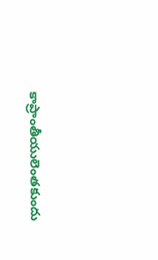కాప్రాంతీయులెంతకుందు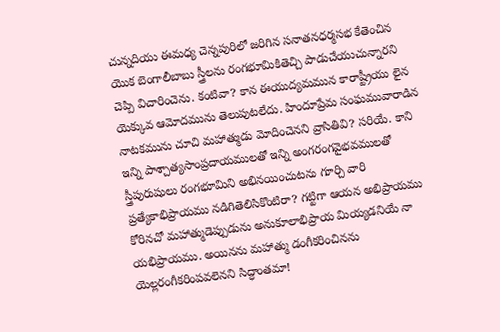చున్నదియు ఈమధ్య చెన్నపురిలో జరిగిన సనాతనధర్మసభ కేతెంచిన యొక బెంగాలీబాబు స్త్రీలను రంగభూమికితెచ్చి పాడుచేయుచున్నారని చెప్పి విచారించెను. కంటివా? కాన ఈయుద్యమమున కారాష్ట్రీయు లైన యెక్కువ ఆమోదమును తెలుపుటలేదు. హిందూప్రేమ సంఘమువారాడిన నాటకమును చూచి మహాత్ముడు మోదించెనని వ్రాసితివి? సరియే. కాని ఇన్ని పాశ్చాత్యసాంప్రదాయములతో ఇన్ని అంగరంగవైభవములతో స్త్రీపురుషులు రంగభూమిని అభినయించుటను గూర్చి వారి ప్రత్యేకాభిప్రాయము నడిగితెలిసికొంటిరా? గట్టిగా ఆయన అభిప్రాయము కోరినచో మహాత్ముడెప్పుడును అనుకూలాభిప్రాయ మియ్యడనియే నా యభిప్రాయము. అయినను మహాత్ము డంగీకరించినను యెల్లరంగీకరింపవలెనని సిద్ధాంతమా!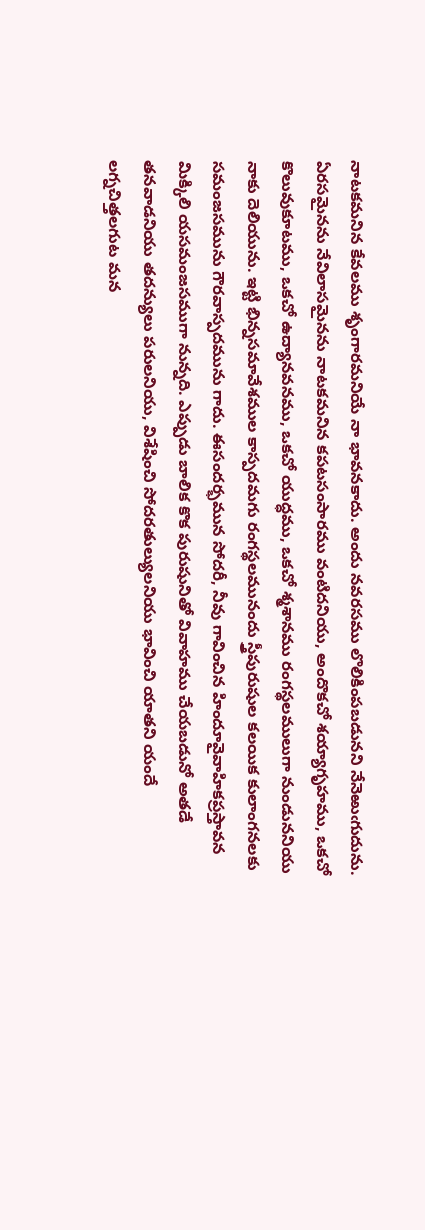నాటకమనిన కేవలము శృంగారమనియే నా భావనకాదు. అందు నవరసము లొలికింపబడునని నేనెఱుఁగుదును. ఏరసమైనను నేవిలాసమైనను నాటకమనిన కపటసంసారము వంటిదనియు, అందొకచో శయ్యాగృహము, ఒకచో కొలువుకూటము, ఒకచో ఉద్యానవనము, ఒకచో యుద్ధము, ఒకచో శ్మశానము రంగస్థలములుగా నుండుననియు నాకు దెలియును. ఇట్టి భిన్నసమావేశముల కాస్పదమగు రంగస్థలమునందు స్త్రీపురుషుల కలయిక కులాంగనలకు సమంజసమును గౌరవాస్పదమును గాదు. ఈసందర్భమున సోదరీ, నీవు గావించిన హిందూవైవాహికప్రస్తావన మిక్కిలి యసమంజసముగా నున్నది. ఎప్పుడు బాలిక కొక పురుషునితో వివాహము చేయబడునో అతడే తనవాడనియు తదన్యులు పరులనియు, విశేషించి సోదరతుల్యులనియు భావించి యాతని యందే లగ్నచిత్తలగుట మన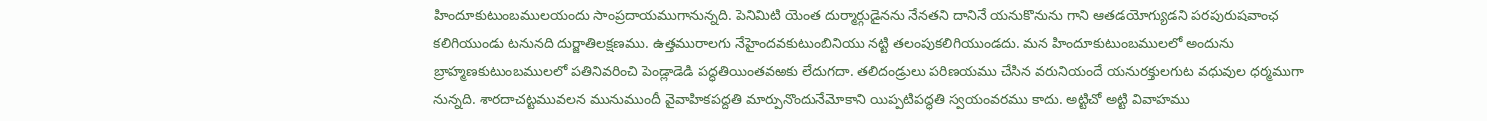హిందూకుటుంబములయందు సాంప్రదాయముగానున్నది. పెనిమిటి యెంత దుర్మార్గుడైనను నేనతని దానినే యనుకొనును గాని ఆతడయోగ్యుడని పరపురుషవాంఛ కలిగియుండు టనునది దుర్జాతిలక్షణము. ఉత్తమురాలగు నేహైందవకుటుంబినియు నట్టి తలంపుకలిగియుండదు. మన హిందూకుటుంబములలో అందును బ్రాహ్మణకుటుంబములలో పతినివరించి పెండ్లాడెడి పద్ధతియింతవఱకు లేదుగదా. తలిదండ్రులు పరిణయము చేసిన వరునియందే యనురక్తులగుట వధువుల ధర్మముగా నున్నది. శారదాచట్టమువలన మునుముందీ వైవాహికపద్దతి మార్పునొందునేమోకాని యిప్పటిపద్ధతి స్వయంవరము కాదు. అట్టిచో అట్టి వివాహము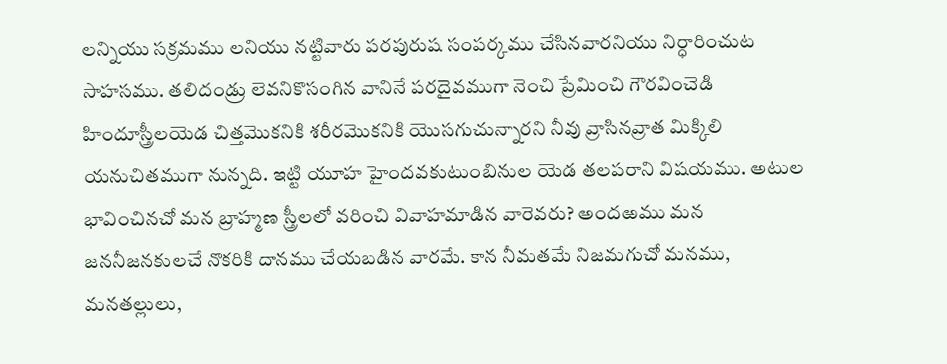లన్నియు సక్రమము లనియు నట్టివారు పరపురుష సంపర్కము చేసినవారనియు నిర్ధారించుట సాహసము. తలిదండ్రు లెవనికొసంగిన వానినే పరదైవముగా నెంచి ప్రేమించి గౌరవించెడి హిందూస్త్రీలయెడ చిత్తమొకనికి శరీరమొకనికి యొసగుచున్నారని నీవు వ్రాసినవ్రాత మిక్కిలి యనుచితముగా నున్నది. ఇట్టి యూహ హైందవకుటుంబినుల యెడ తలపరాని విషయము. అటుల భావించినచో మన బ్రాహ్మణ స్త్రీలలో వరించి వివాహమాడిన వారెవరు? అందఱము మన జననీజనకులచే నొకరికి దానము చేయబడిన వారమే. కాన నీమతమే నిజమగుచో మనము, మనతల్లులు,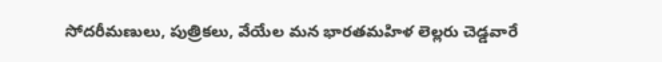సోదరీమణులు, పుత్రికలు, వేయేల మన భారతమహిళ లెల్లరు చెడ్డవారే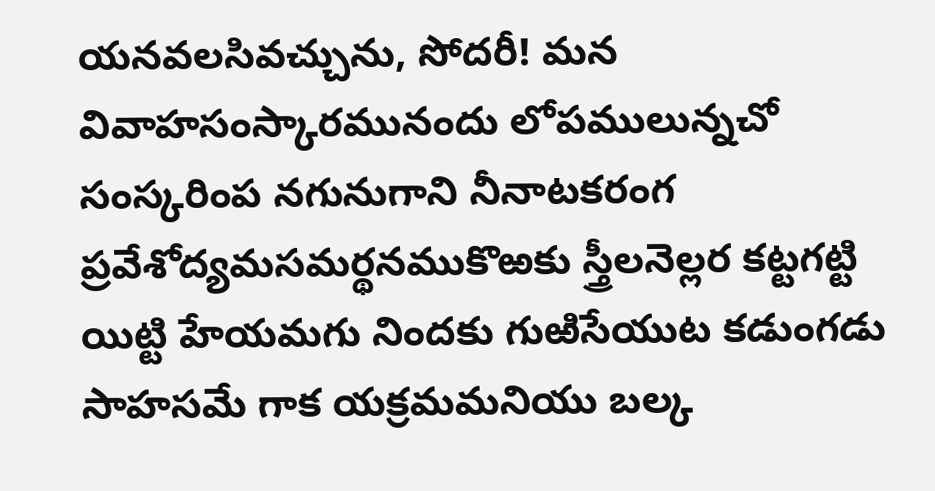యనవలసివచ్చును, సోదరీ! మన వివాహసంస్కారమునందు లోపములున్నచో సంస్కరింప నగునుగాని నీనాటకరంగ ప్రవేశోద్యమసమర్థనముకొఱకు స్త్రీలనెల్లర కట్టగట్టి యిట్టి హేయమగు నిందకు గుఱిసేయుట కడుంగడు సాహసమే గాక యక్రమమనియు బల్క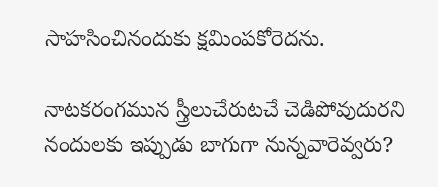సాహసించినందుకు క్షమింపకోరెదను.

నాటకరంగమున స్త్రీలుచేరుటచే చెడిపోవుదురని నందులకు ఇప్పుడు బాగుగా నున్నవారెవ్వరు?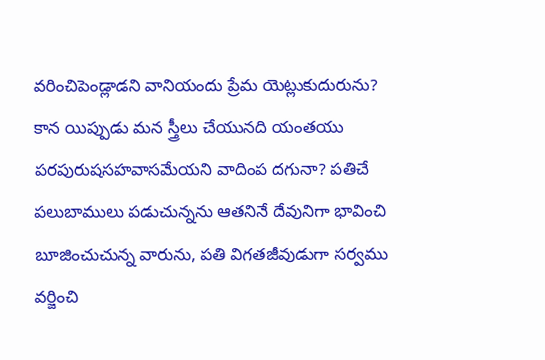వరించిపెండ్లాడని వానియందు ప్రేమ యెట్లుకుదురును? కాన యిప్పుడు మన స్త్రీలు చేయునది యంతయు పరపురుషసహవాసమేయని వాదింప దగునా? పతిచే పలుబాములు పడుచున్నను ఆతనినే దేవునిగా భావించి బూజించుచున్న వారును, పతి విగతజీవుడుగా సర్వము వర్జించి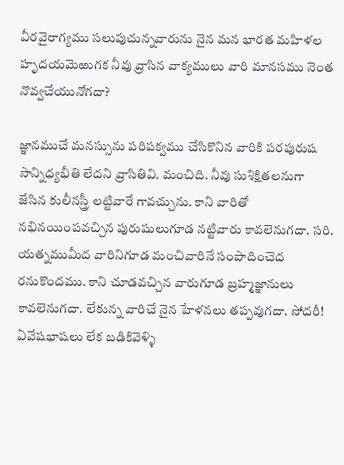వీరవైరాగ్యము సలుపుచున్నవారును నైన మన భారత మహిళల హృదయమెఱుగక నీవు వ్రాసిన వాక్యములు వారి మానసము నెంత నొవ్వచేయునోగదా?

జ్ఞానముచే మనస్సును పరిపక్వము చేసికొనిన వారికి పరపురుష సాన్నిధ్యభీతి లేదని వ్రాసితివి. మంచిది. నీవు సుశిక్షితలనుగా జేసిన కులీనస్త్రీ లట్టివారే గావచ్చును. కాని వారితో నభినయింపవచ్చిన పురుషులుగూడ నట్టివారు కావలెనుగదా. సరి. యత్నముమీద వారినిగూడ మంచివారినే సంపాదించెద రనుకొందము. కాని చూడవచ్చిన వారుగూడ బ్రహ్మజ్ఞానులు కావలెనుగదా. లేకున్న వారిచే నైన హేళనలు తప్పవుగదా. సోదరీ! ఏవేషభాషలు లేక బడికివెళ్ళి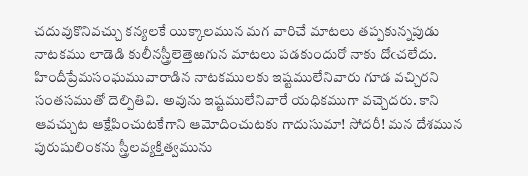చదువుకొనివచ్చు కన్యలకే యిక్కాలమున మగ వారిచే మాటలు తప్పకున్నపుడు నాటకము లాడెడి కులీనస్త్రీలెత్తెఱగున మాటలు పడకుందురో నాకు దోఁచలేదు. హిందీప్రేమసంఘమువారాడిన నాటకములకు ఇష్టములేనివారు గూడ వచ్చిరని సంతసముతో దెల్పితివి. అవును ఇష్టములేనివారే యధికముగా వచ్చెదరు. కాని ఆవచ్చుట ఆక్షేపించుటకేగాని ఆమోదించుటకు గాదుసుమా! సోదరీ! మన దేశమున పురుషులింకను స్త్రీలవ్యక్తిత్వమును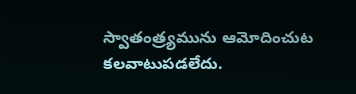స్వాతంత్ర్యమును ఆమోదించుట కలవాటుపడలేదు.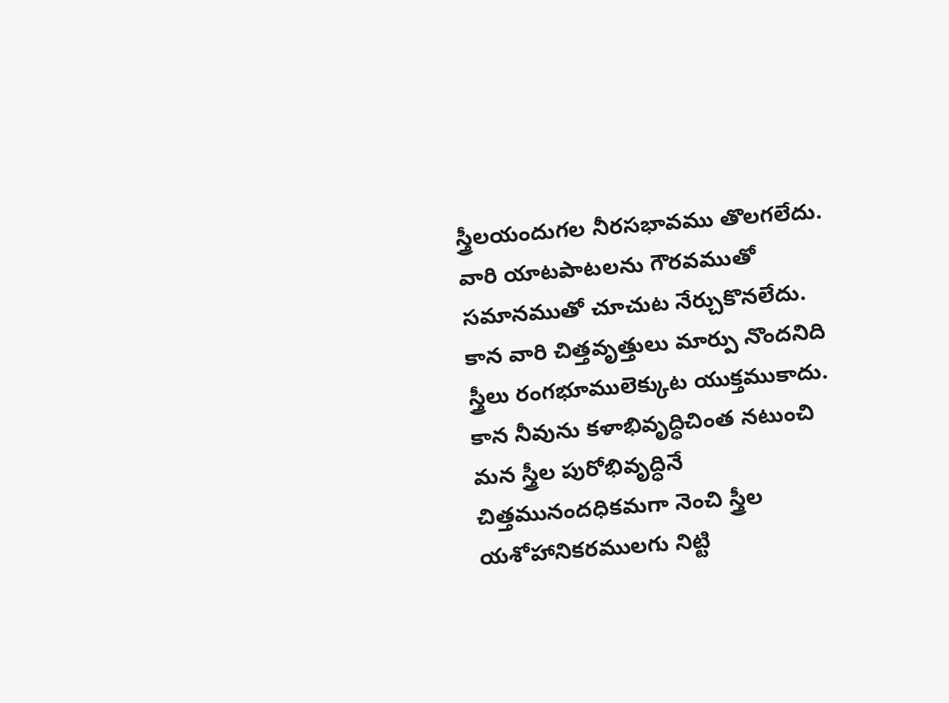స్త్రీలయందుగల నీరసభావము తొలగలేదు. వారి యాటపాటలను గౌరవముతో సమానముతో చూచుట నేర్చుకొనలేదు. కాన వారి చిత్తవృత్తులు మార్పు నొందనిది స్త్రీలు రంగభూములెక్కుట యుక్తముకాదు. కాన నీవును కళాభివృద్ధిచింత నటుంచి మన స్త్రీల పురోభివృద్ధినే చిత్తమునందధికమగా నెంచి స్త్రీల యశోహానికరములగు నిట్టి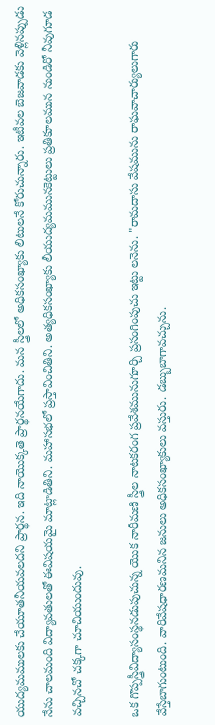యుద్యమములకు చేయూతనీయవలదని ప్రార్థన. ఇది నాయొక్కతె ప్రార్థనయేగాదు. మన స్త్రీలలో అధికసంఖ్యాకు లిటులనే కోరుచున్నారు. ఇటీవల బెజవాడకు వెళ్లినప్పుడు నేను చాలమంది విద్యావతులతో ఈవిషయమై మాట్లాడితిని. మహాసభలో ప్రస్తావించితిని. అత్యధికసంఖ్యాకు లీయుద్యమమునకెట్టులు ప్రతికూలమున నుండిరో నీవుగూడ వచ్చినచో చక్కగా చూచియుందువు.

ఒక గొప్పస్త్రీవిద్యాసంస్థనడుపుచున్న యొక నారీమణి స్త్రీల నాటకరంగ ప్రవేశమునుగూర్చి ప్రసంగింపుచు ఇట్టు లనెను. "రామదాసు వేషమును రాఘవాచార్యులుగారు వేస్తేబాగుంటుంది. వారివేషధారణమనిన జనులు అధికసంఖ్యాకులు వస్తురు. డబ్బుబాగావచ్చును.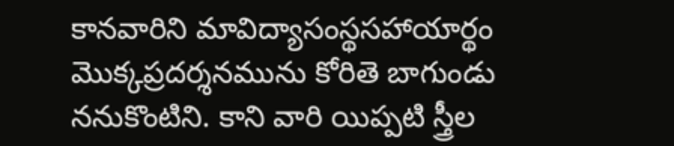కానవారిని మావిద్యాసంస్థసహాయార్థం మొక్కప్రదర్శనమును కోరితె బాగుండు ననుకొంటిని. కాని వారి యిప్పటి స్త్రీల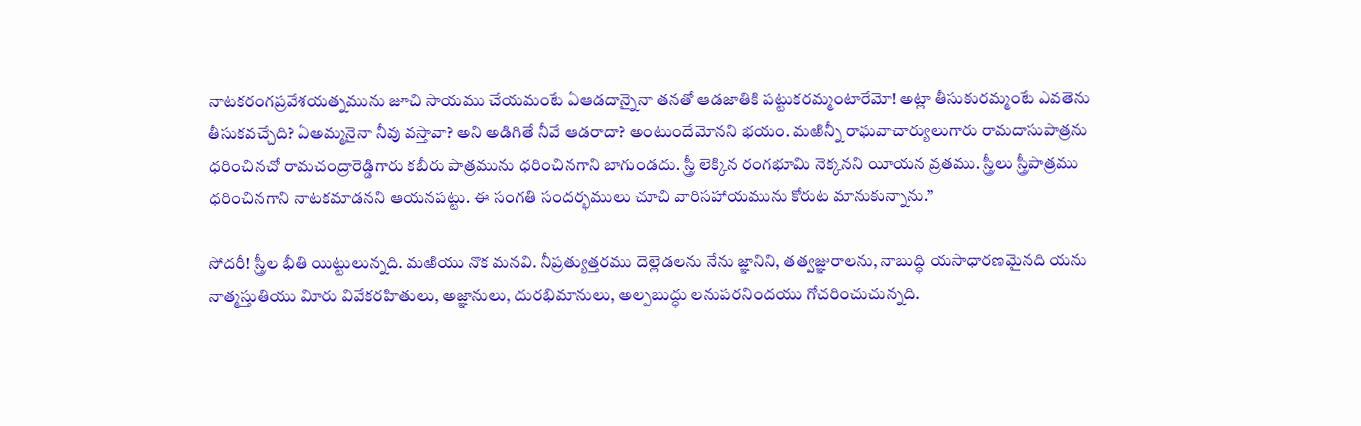నాటకరంగప్రవేశయత్నమును జూచి సాయము చేయమంటే ఏఆడదాన్నైనా తనతో ఆడజాతికి పట్టుకరమ్మంటారేమో! అట్లా తీసుకురమ్మంటే ఎవతెను తీసుకవచ్చేది? ఏఅమ్మనైనా నీవు వస్తావా? అని అడిగితే నీవే ఆడరాదా? అంటుందేమోనని భయం. మఱిన్నీ రాఘవాచార్యులుగారు రామదాసుపాత్రను ధరించినచో రామచంద్రారెడ్డిగారు కబీరు పాత్రమును ధరించినగాని బాగుండదు. స్త్రీ లెక్కిన రంగభూమి నెక్కనని యీయన వ్రతము. స్త్రీలు స్త్రీపాత్రము ధరించినగాని నాటకమాడనని ఆయనపట్టు. ఈ సంగతి సందర్భములు చూచి వారిసహాయమును కోరుట మానుకున్నాను.”

సోదరీ! స్త్రీల భీతి యిట్టులున్నది. మఱియు నొక మనవి. నీప్రత్యుత్తరము దెల్లెడలను నేను జ్ఞానిని, తత్వజ్ఞురాలను, నాబుద్ధి యసాధారణమైనది యను నాత్మస్తుతియు విూరు వివేకరహితులు, అజ్ఞానులు, దురభిమానులు, అల్పబుద్ధు లనుపరనిందయు గోచరించుచున్నది.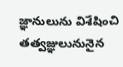జ్ఞానులును విశేషించి తత్వజ్ఞులునునైన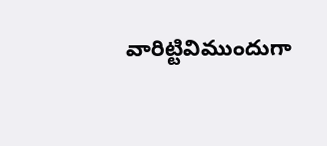వారిట్టివిముందుగా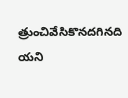త్రుంచివేసికొనదగినది యని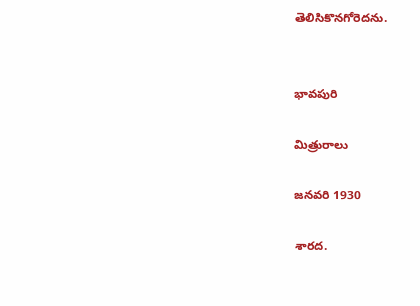తెలిసికొనగోరెదను.


భావపురి

మిత్రురాలు

జనవరి 1930

శారద.